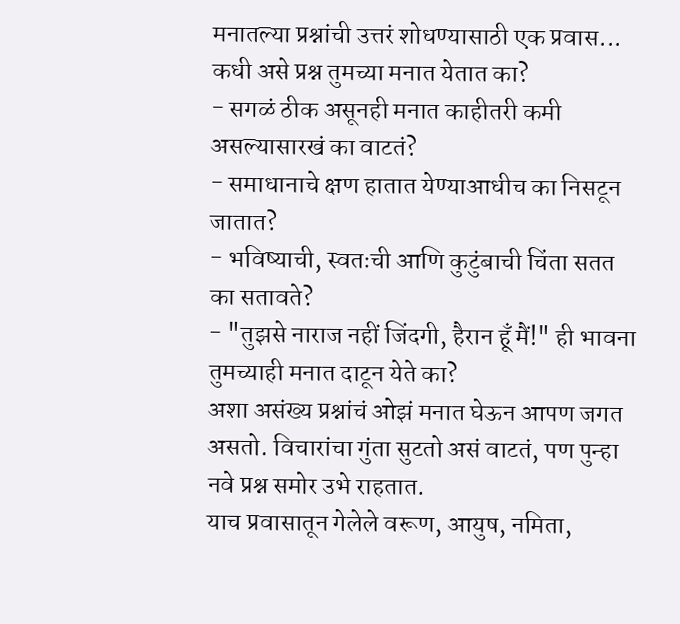मनातल्या प्रश्नांची उत्तरं शोधण्यासाठी एक प्रवास...
कधी असे प्रश्न तुमच्या मनात येतात का?
- सगळं ठीक असूनही मनात काहीतरी कमी असल्यासारखं का वाटतं?
- समाधानाचे क्षण हातात येण्याआधीच का निसटून जातात?
- भविष्याची, स्वतःची आणि कुटुंबाची चिंता सतत का सतावते?
- "तुझसे नाराज नहीं जिंदगी, हैरान हूँ मैं!" ही भावना तुमच्याही मनात दाटून येते का?
अशा असंख्य प्रश्नांचं ओझं मनात घेऊन आपण जगत असतो. विचारांचा गुंता सुटतो असं वाटतं, पण पुन्हा नवे प्रश्न समोर उभे राहतात.
याच प्रवासातून गेलेले वरूण, आयुष, नमिता,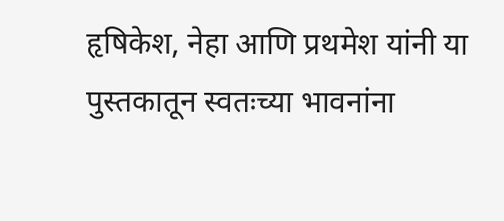हृषिकेश, नेहा आणि प्रथमेश यांनी या पुस्तकातून स्वतःच्या भावनांना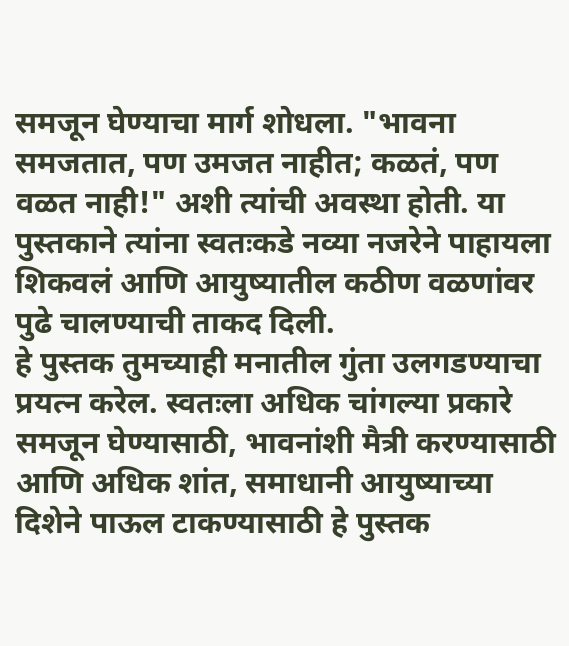समजून घेण्याचा मार्ग शोधला. "भावना समजतात, पण उमजत नाहीत; कळतं, पण वळत नाही!" अशी त्यांची अवस्था होती. या पुस्तकाने त्यांना स्वतःकडे नव्या नजरेने पाहायला शिकवलं आणि आयुष्यातील कठीण वळणांवर पुढे चालण्याची ताकद दिली.
हे पुस्तक तुमच्याही मनातील गुंता उलगडण्याचा प्रयत्न करेल. स्वतःला अधिक चांगल्या प्रकारे समजून घेण्यासाठी, भावनांशी मैत्री करण्यासाठी आणि अधिक शांत, समाधानी आयुष्याच्या दिशेने पाऊल टाकण्यासाठी हे पुस्तक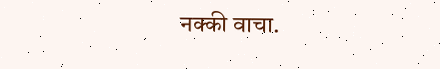नक्की वाचा.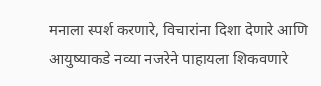मनाला स्पर्श करणारे, विचारांना दिशा देणारे आणि आयुष्याकडे नव्या नजरेने पाहायला शिकवणारे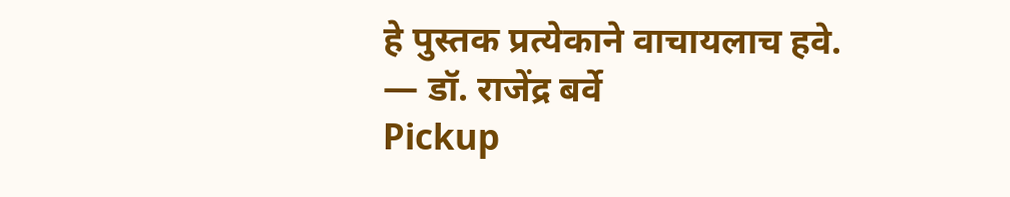हे पुस्तक प्रत्येकाने वाचायलाच हवे.
— डॉ. राजेंद्र बर्वे
Pickup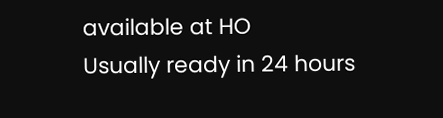available at HO
Usually ready in 24 hours